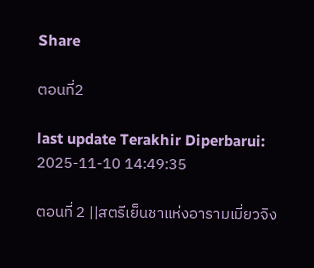Share

ตอนที่2

last update Terakhir Diperbarui: 2025-11-10 14:49:35

ตอนที่ 2 ||สตรีเย็นชาแห่งอารามเมี่ยวจิง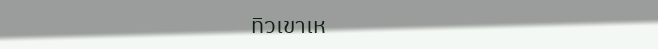ทิวเขาเห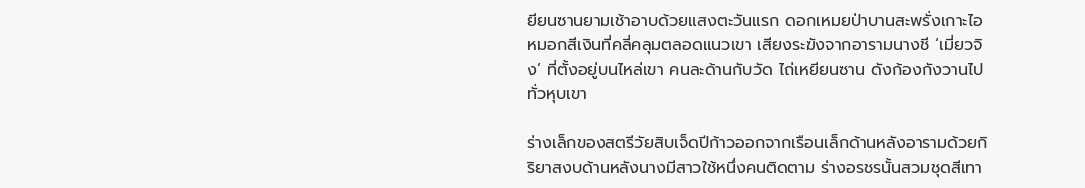ยียนซานยามเช้าอาบด้วยแสงตะวันแรก ดอกเหมยป่าบานสะพรั่งเกาะไอหมอกสีเงินที่คลี่คลุมตลอดแนวเขา เสียงระฆังจากอารามนางชี ‘เมี่ยวจิง’ ที่ตั้งอยู่บนไหล่เขา คนละด้านกับวัด ไถ่เหยียนซาน ดังก้องกังวานไปทั่วหุบเขา

ร่างเล็กของสตรีวัยสิบเจ็ดปีก้าวออกจากเรือนเล็กด้านหลังอารามด้วยกิริยาสงบด้านหลังนางมีสาวใช้หนึ่งคนติดตาม ร่างอรชรนั้นสวมชุดสีเทา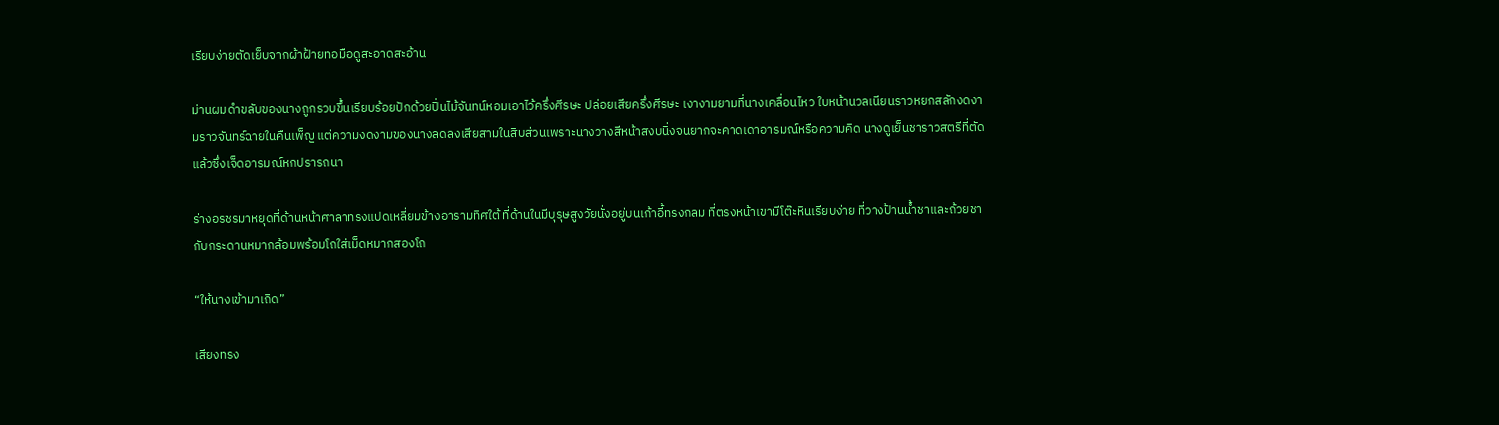เรียบง่ายตัดเย็บจากผ้าฝ้ายทอมือดูสะอาดสะอ้าน

ม่านผมดำขลับของนางถูกรวบขึ้นเรียบร้อยปักด้วยปิ่นไม้จันทน์หอมเอาไว้ครึ่งศีรษะ ปล่อยเสียครึ่งศีรษะ เงางามยามที่นางเคลื่อนไหว ใบหน้านวลเนียนราวหยกสลักงดงามราวจันทร์ฉายในคืนเพ็ญ แต่ความงดงามของนางลดลงเสียสามในสิบส่วนเพราะนางวางสีหน้าสงบนิ่งจนยากจะคาดเดาอารมณ์หรือความคิด นางดูเย็นชาราวสตรีที่ตัดแล้วซึ่งเจ็ดอารมณ์หกปรารถนา

ร่างอรชรมาหยุดที่ด้านหน้าศาลาทรงแปดเหลี่ยมข้างอารามทิศใต้ ที่ด้านในมีบุรุษสูงวัยนั่งอยู่บนเก้าอี้ทรงกลม ที่ตรงหน้าเขามีโต๊ะหินเรียบง่าย ที่วางป้านน้ำชาและถ้วยชา กับกระดานหมากล้อมพร้อมโถใส่เม็ดหมากสองโถ

“ให้นางเข้ามาเถิด”

เสียงทรง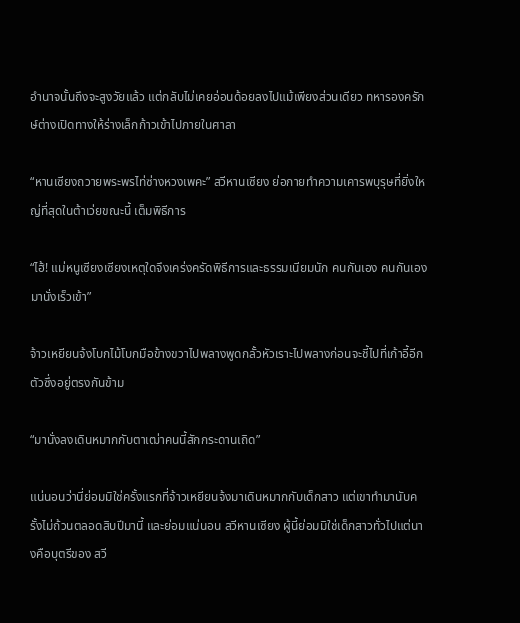อำนาจนั้นถึงจะสูงวัยแล้ว แต่กลับไม่เคยอ่อนด้อยลงไปแม้เพียงส่วนเดียว ทหารองครักษ์ต่างเปิดทางให้ร่างเล็กก้าวเข้าไปภายในศาลา

“หานเซียงถวายพระพรไท่ซ่างหวงเพคะ” สวีหานเซียง ย่อกายทำความเคารพบุรุษที่ยิ่งใหญ่ที่สุดในต้าเว่ยขณะนี้ เต็มพิธีการ

“ไฮ้! แม่หนูเซียงเซียงเหตุใดจึงเคร่งครัดพิธีการและธรรมเนียมนัก คนกันเอง คนกันเอง มานั่งเร็วเข้า”

จ้าวเหยียนจ้งโบกไม้โบกมือข้างขวาไปพลางพูดกลั้วหัวเราะไปพลางก่อนจะชี้ไปที่เก้าอี้อีกตัวซึ่งอยู่ตรงกันข้าม

“มานั่งลงเดินหมากกับตาเฒ่าคนนี้สักกระดานเถิด”

แน่นอนว่านี่ย่อมมิใช่ครั้งแรกที่จ้าวเหยียนจ้งมาเดินหมากกับเด็กสาว แต่เขาทำมานับครั้งไม่ถ้วนตลอดสิบปีมานี้ และย่อมแน่นอน สวีหานเซียง ผู้นี้ย่อมมิใช่เด็กสาวทั่วไปแต่นางคือบุตรีของ สวี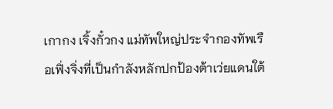เกากง เจิ้งกั๋วกง แม่ทัพใหญ่ประจำกองทัพเรือเฟิ่งจิ่งที่เป็นกำลังหลักปกป้องต้าเว่ยแดนใต้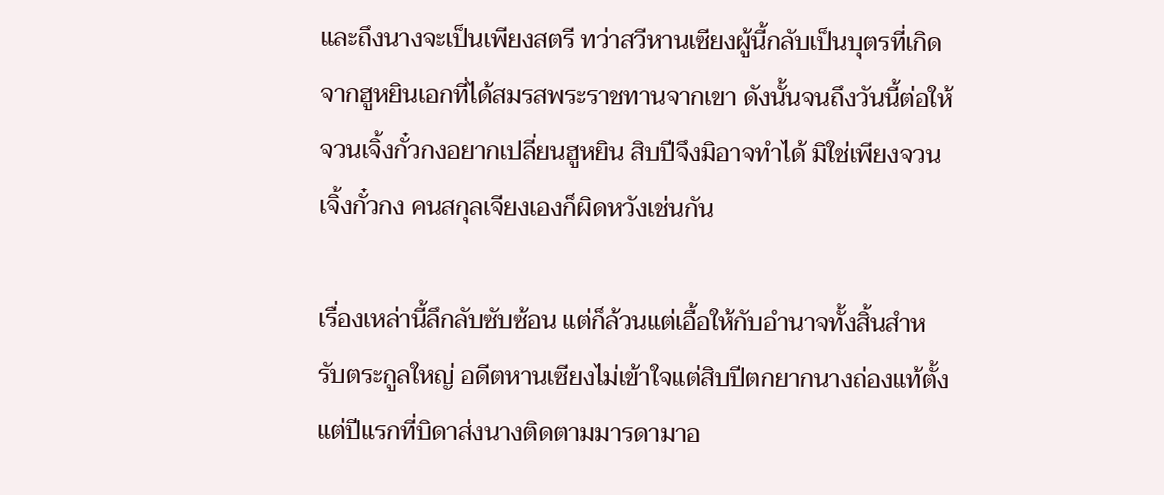และถึงนางจะเป็นเพียงสตรี ทว่าสวีหานเซียงผู้นี้กลับเป็นบุตรที่เกิดจากฮูหยินเอกที่ได้สมรสพระราชทานจากเขา ดังนั้นจนถึงวันนี้ต่อให้จวนเจิ้งกั๋วกงอยากเปลี่ยนฮูหยิน สิบปีจึงมิอาจทำได้ มิใช่เพียงจวนเจิ้งกั๋วกง คนสกุลเจียงเองก็ผิดหวังเช่นกัน

เรื่องเหล่านี้ลึกลับซับซ้อน แต่ก็ล้วนแต่เอื้อให้กับอำนาจทั้งสิ้นสำหรับตระกูลใหญ่ อดีตหานเซียงไม่เข้าใจแต่สิบปีตกยากนางถ่องแท้ตั้งแต่ปีแรกที่บิดาส่งนางติดตามมารดามาอ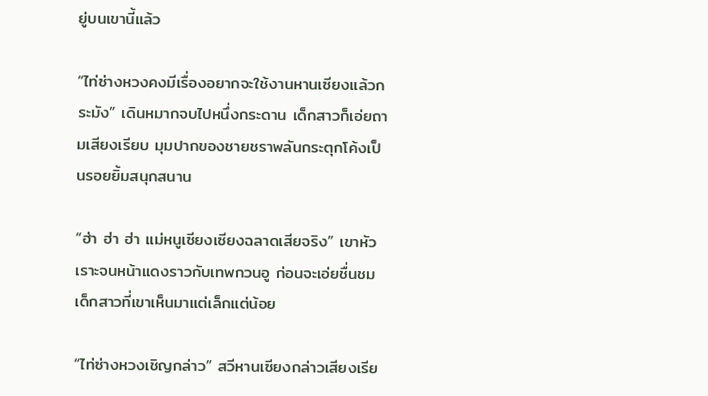ยู่บนเขานี้แล้ว

“ไท่ซ่างหวงคงมีเรื่องอยากจะใช้งานหานเซียงแล้วกระมัง” เดินหมากจบไปหนึ่งกระดาน เด็กสาวก็เอ่ยถามเสียงเรียบ มุมปากของชายชราพลันกระตุกโค้งเป็นรอยยิ้มสนุกสนาน

“ฮ่า ฮ่า ฮ่า แม่หนูเซียงเซียงฉลาดเสียจริง” เขาหัวเราะจนหน้าแดงราวกับเทพกวนอู ก่อนจะเอ่ยชื่นชมเด็กสาวที่เขาเห็นมาแต่เล็กแต่น้อย

“ไท่ซ่างหวงเชิญกล่าว” สวีหานเซียงกล่าวเสียงเรีย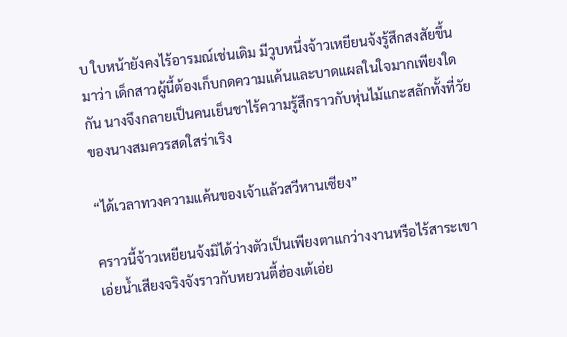บ ใบหน้ายังคงไร้อารมณ์เช่นเดิม มีวูบหนึ่งจ้าวเหยียนจ้งรู้สึกสงสัยขึ้นมาว่า เด็กสาวผู้นี้ต้องเก็บกดความแค้นและบาดแผลในใจมากเพียงใดกัน นางจึงกลายเป็นคนเย็นชาไร้ความรู้สึกราวกับหุ่นไม้แกะสลักทั้งที่วัยของนางสมควรสดใสร่าเริง

“ได้เวลาทวงความแค้นของเจ้าแล้วสวีหานเซียง”

คราวนี้จ้าวเหยียนจ้งมิได้ว่างตัวเป็นเพียงตาแกว่างงานหรือไร้สาระเขาเอ่ยน้ำเสียงจริงจังราวกับหยวนตี้ฮ่องเต้เอ่ย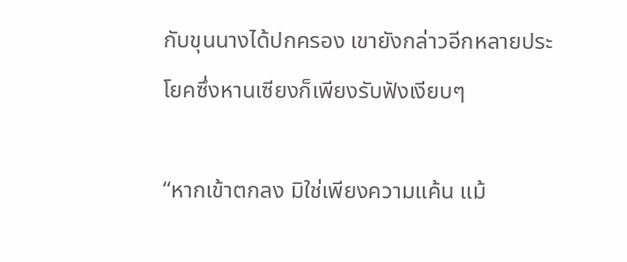กับขุนนางได้ปกครอง เขายังกล่าวอีกหลายประโยคซึ่งหานเซียงก็เพียงรับฟังเงียบๆ

“หากเข้าตกลง มิใช่เพียงความแค้น แม้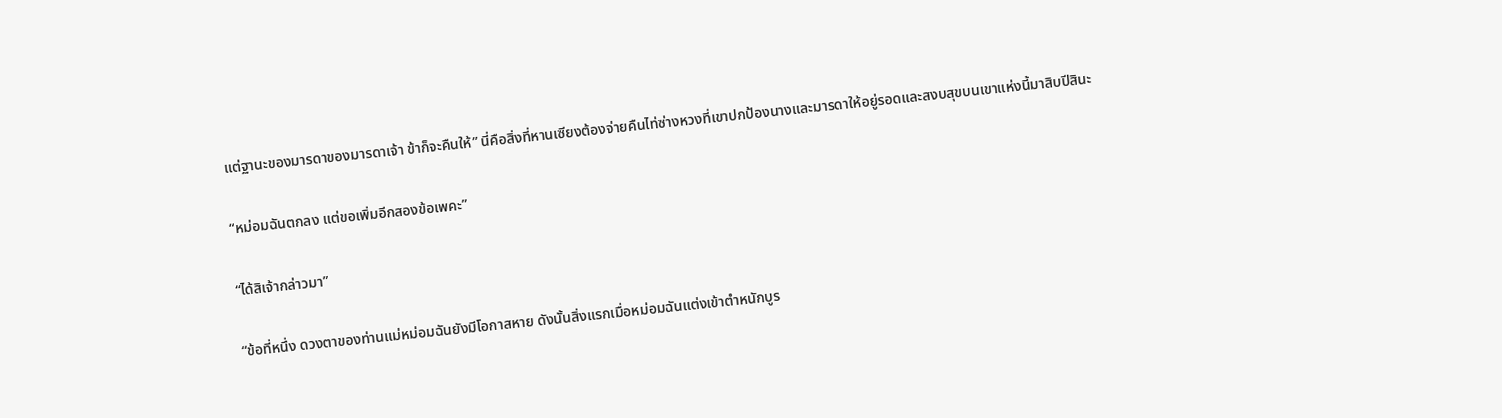แต่ฐานะของมารดาของมารดาเจ้า ข้าก็จะคืนให้” นี่คือสิ่งที่หานเซียงต้องจ่ายคืนไท่ซ่างหวงที่เขาปกป้องนางและมารดาให้อยู่รอดและสงบสุขบนเขาแห่งนี้มาสิบปีสินะ

“หม่อมฉันตกลง แต่ขอเพิ่มอีกสองข้อเพคะ”

“ได้สิเจ้ากล่าวมา”

“ข้อที่หนึ่ง ดวงตาของท่านแม่หม่อมฉันยังมีโอกาสหาย ดังนั้นสิ่งแรกเมื่อหม่อมฉันแต่งเข้าตำหนักบูร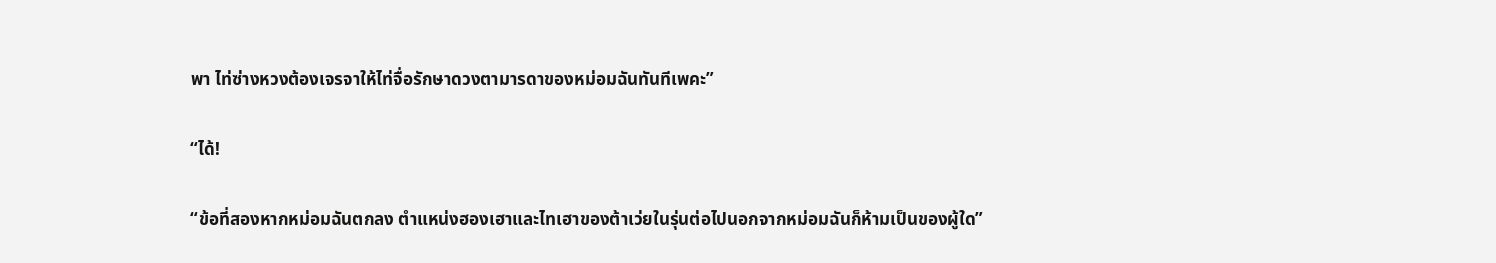พา ไท่ซ่างหวงต้องเจรจาให้ไท่จื่อรักษาดวงตามารดาของหม่อมฉันทันทีเพคะ”

“ได้!

“ข้อที่สองหากหม่อมฉันตกลง ตำแหน่งฮองเฮาและไทเฮาของต้าเว่ยในรุ่นต่อไปนอกจากหม่อมฉันก็ห้ามเป็นของผู้ใด”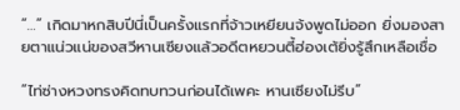“...” เกิดมาหกสิบปีนี่เป็นครั้งแรกที่จ้าวเหยียนจ้งพูดไม่ออก ยิ่งมองสายตาแน่วแน่ของสวีหานเซียงแล้วอดีตหยวนตี้ฮ่องเต้ยิ่งรู้สึกเหลือเชื่อ

“ไท่ซ่างหวงทรงคิดทบทวนก่อนได้เพคะ หานเซียงไม่รีบ”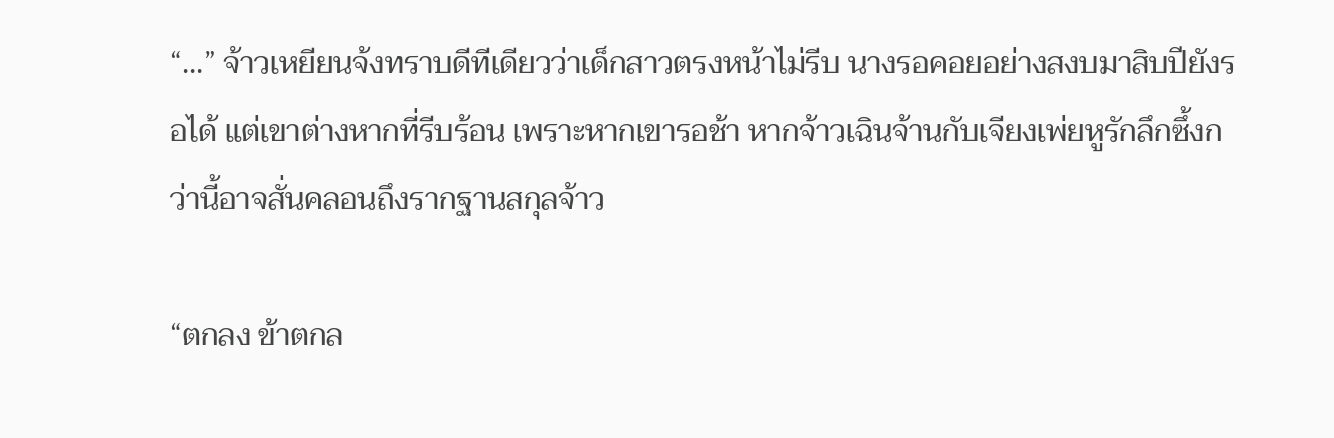“...” จ้าวเหยียนจ้งทราบดีทีเดียวว่าเด็กสาวตรงหน้าไม่รีบ นางรอคอยอย่างสงบมาสิบปียังรอได้ แต่เขาต่างหากที่รีบร้อน เพราะหากเขารอช้า หากจ้าวเฉินจ้านกับเจียงเพ่ยหูรักลึกซึ้งกว่านี้อาจสั่นคลอนถึงรากฐานสกุลจ้าว

“ตกลง ข้าตกล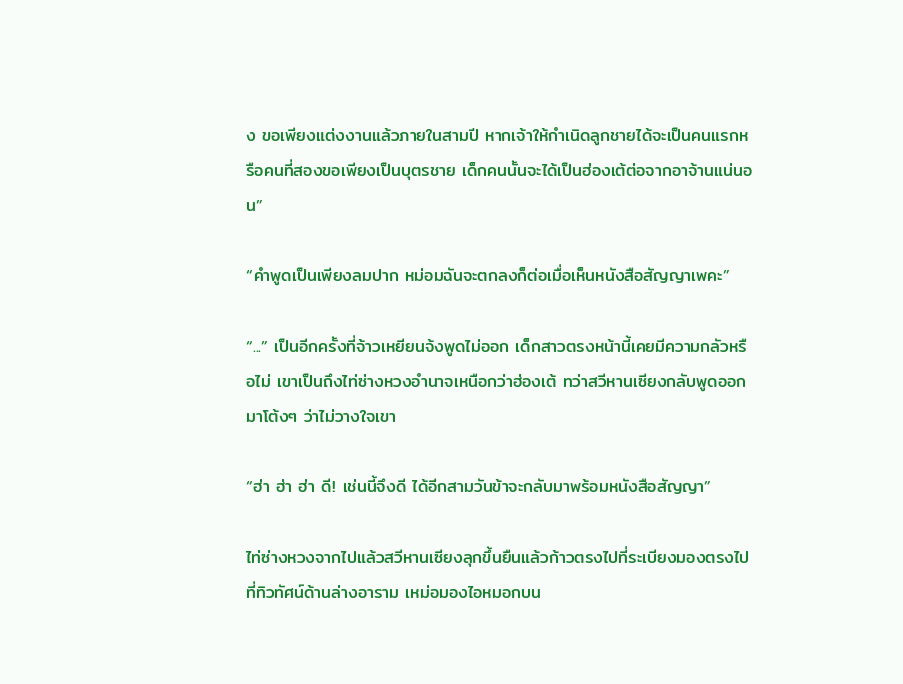ง ขอเพียงแต่งงานแล้วภายในสามปี หากเจ้าให้กำเนิดลูกชายได้จะเป็นคนแรกหรือคนที่สองขอเพียงเป็นบุตรชาย เด็กคนนั้นจะได้เป็นฮ่องเต้ต่อจากอาจ้านแน่นอน”

“คำพูดเป็นเพียงลมปาก หม่อมฉันจะตกลงก็ต่อเมื่อเห็นหนังสือสัญญาเพคะ”

“...” เป็นอีกครั้งที่จ้าวเหยียนจ้งพูดไม่ออก เด็กสาวตรงหน้านี้เคยมีความกลัวหรือไม่ เขาเป็นถึงไท่ซ่างหวงอำนาจเหนือกว่าฮ่องเต้ ทว่าสวีหานเซียงกลับพูดออกมาโต้งๆ ว่าไม่วางใจเขา

“ฮ่า ฮ่า ฮ่า ดี! เช่นนี้จึงดี ได้อีกสามวันข้าจะกลับมาพร้อมหนังสือสัญญา”

ไท่ซ่างหวงจากไปแล้วสวีหานเซียงลุกขึ้นยืนแล้วก้าวตรงไปที่ระเบียงมองตรงไปที่ทิวทัศน์ด้านล่างอาราม เหม่อมองไอหมอกบน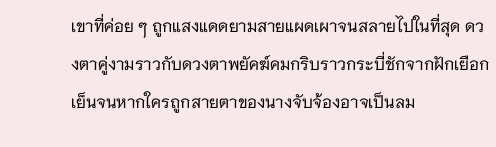เขาที่ค่อย ๆ ถูกแสงแดดยามสายแผดเผาจนสลายไปในที่สุด ดวงตาคู่งามราวกับดวงตาพยัคฆ์คมกริบราวกระบี่ชักจากฝักเยือกเย็นจนหากใครถูกสายตาของนางจับจ้องอาจเป็นลม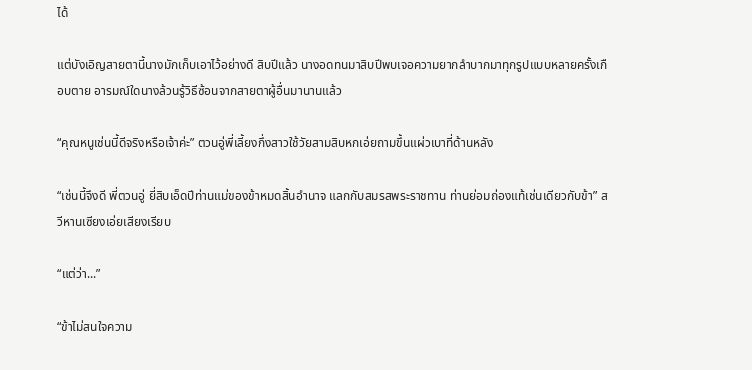ได้

แต่บังเอิญสายตานี้นางมักเก็บเอาไว้อย่างดี สิบปีแล้ว นางอดทนมาสิบปีพบเจอความยากลำบากมาทุกรูปแบบหลายครั้งเกือบตาย อารมณ์ใดนางล้วนรู้วิธีซ้อนจากสายตาผู้อื่นมานานแล้ว

“คุณหนูเช่นนี้ดีจริงหรือเจ้าค่ะ” ตวนอู่พี่เลี้ยงกึ่งสาวใช้วัยสามสิบหกเอ่ยถามขึ้นแผ่วเบาที่ด้านหลัง

“เช่นนี้จึงดี พี่ตวนอู่ ยี่สิบเอ็ดปีท่านแม่ของข้าหมดสิ้นอำนาจ แลกกับสมรสพระราชทาน ท่านย่อมถ่องแท้เช่นเดียวกับข้า” สวีหานเซียงเอ่ยเสียงเรียบ

“แต่ว่า...”

“ข้าไม่สนใจความ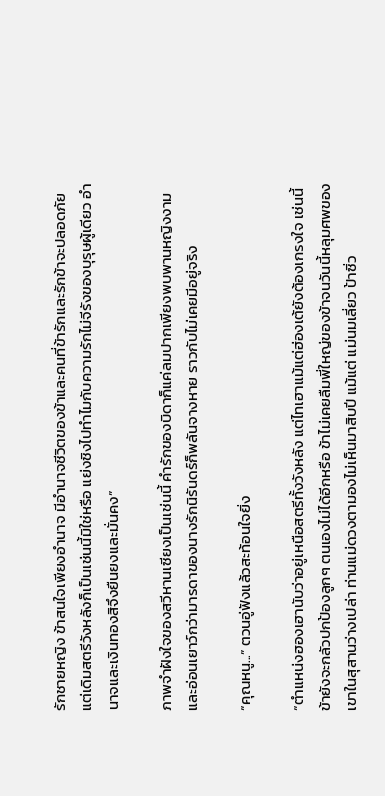รักชายหญิง ข้าสนใจเพียงอำนาจ มีอำนาจชีวิตของข้าและคนที่ข้ารักและรักข้าจะปลอดภัย แต่เดิมสตรีวังหลังก็เป็นเช่นนี้มิใช่หรือ แย่งชิงไปทำไมกับความรักไม่จีรังของบุรุษผู้เดียว อำนาจและเงินทองสิจึงยืนยงและมั่นคง”

ภาพจำฝังใจของสวีหานเซียงเป็นเช่นนี้ คำรักของบิดาก็แค่ลมปากเพียงพบพานหญิงงามและอ่อนเยาว์กว่ามารดาของนางรักนิรันดร์ก็พลันจางหาย ราวกับไม่เคยมีอยู่จริง

“คุณหนู...” ตวนอู่ฟังแล้วสะท้อนใจยิ่ง

“ตำแหน่งฮองเฮานับว่าอยู่เหนือสตรีทั้งวังหลัง แต่ไทเฮาแม้แต่ฮ่องเต้ยังต้องเกรงใจ เช่นนี้ข้ายังจะกลัวปกป้องลูกๆ ตนเองไม่ได้อีกหรือ ข้าไม่เคยลืมพี่ใหญ่ของข้าจนวันนี้หลุมศพของเขาในสุสานว่างเปล่า ท่านแม่ดวงตามองไม่เห็นมาสิบปี แม้แต่ แม่นมเลี่ยว ป้าซิ่ว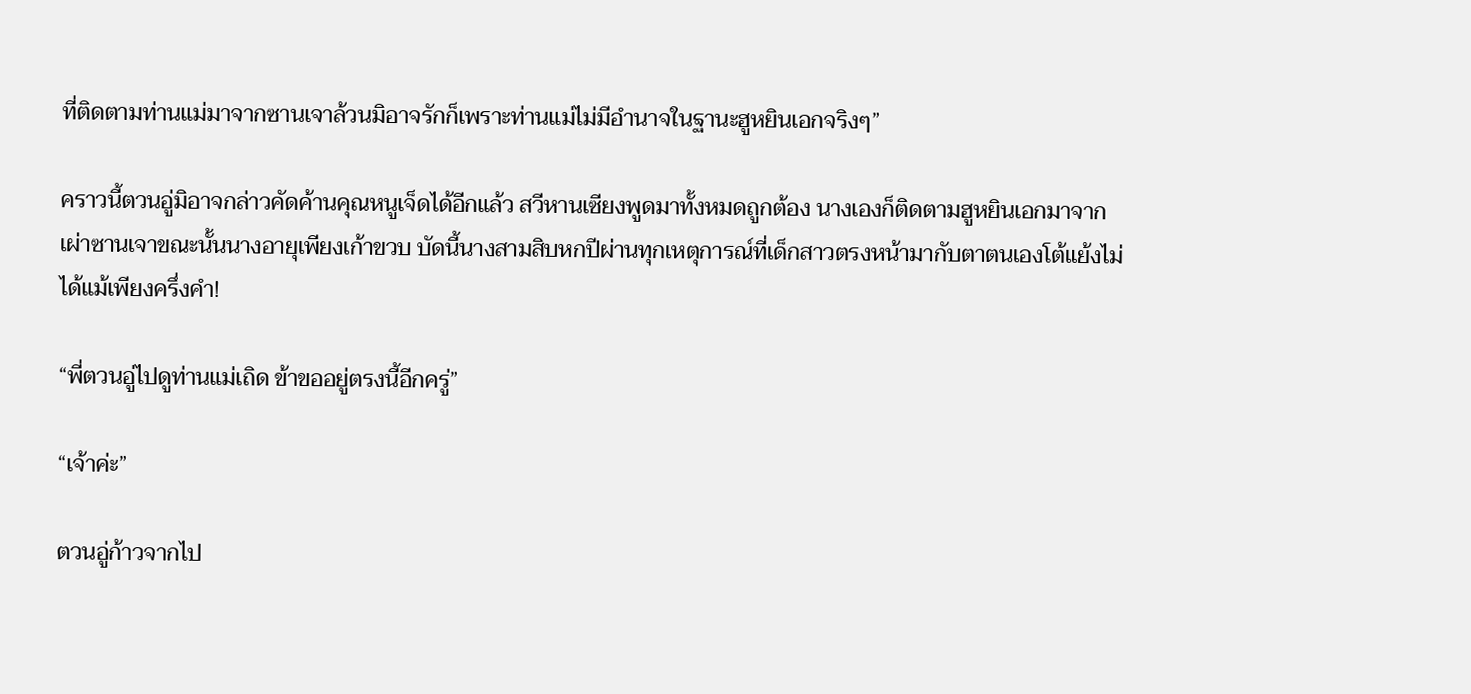ที่ติดตามท่านแม่มาจากซานเจาล้วนมิอาจรักก็เพราะท่านแม่ไม่มีอำนาจในฐานะฮูหยินเอกจริงๆ”

คราวนี้ตวนอู่มิอาจกล่าวคัดค้านคุณหนูเจ็ดได้อีกแล้ว สวีหานเซียงพูดมาทั้งหมดถูกต้อง นางเองก็ติดตามฮูหยินเอกมาจากเผ่าซานเจาขณะนั้นนางอายุเพียงเก้าขวบ บัดนี้นางสามสิบหกปีผ่านทุกเหตุการณ์ที่เด็กสาวตรงหน้ามากับตาตนเองโต้แย้งไม่ได้แม้เพียงครึ่งคำ!

“พี่ตวนอู่ไปดูท่านแม่เถิด ข้าขออยู่ตรงนี้อีกครู่”

“เจ้าค่ะ”

ตวนอู่ก้าวจากไป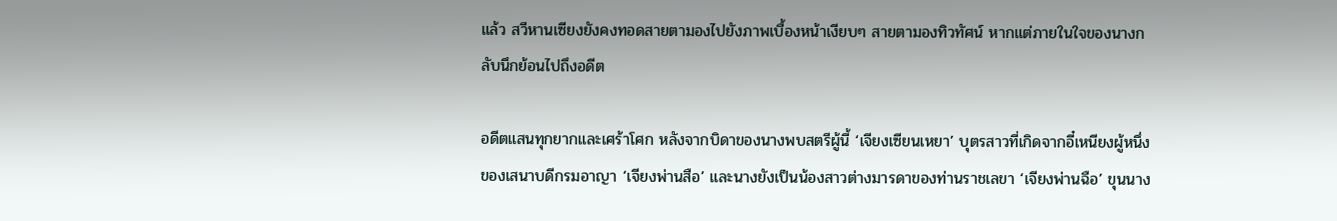แล้ว สวีหานเซียงยังคงทอดสายตามองไปยังภาพเบื้องหน้าเงียบๆ สายตามองทิวทัศน์ หากแต่ภายในใจของนางกลับนึกย้อนไปถึงอดีต

อดีตแสนทุกยากและเศร้าโศก หลังจากบิดาของนางพบสตรีผู้นี้ ‘เจียงเซียนเหยา’ บุตรสาวที่เกิดจากอี๋เหนียงผู้หนึ่งของเสนาบดีกรมอาญา ‘เจียงพ่านสือ’ และนางยังเป็นน้องสาวต่างมารดาของท่านราชเลขา ‘เจียงพ่านฉือ’ ขุนนาง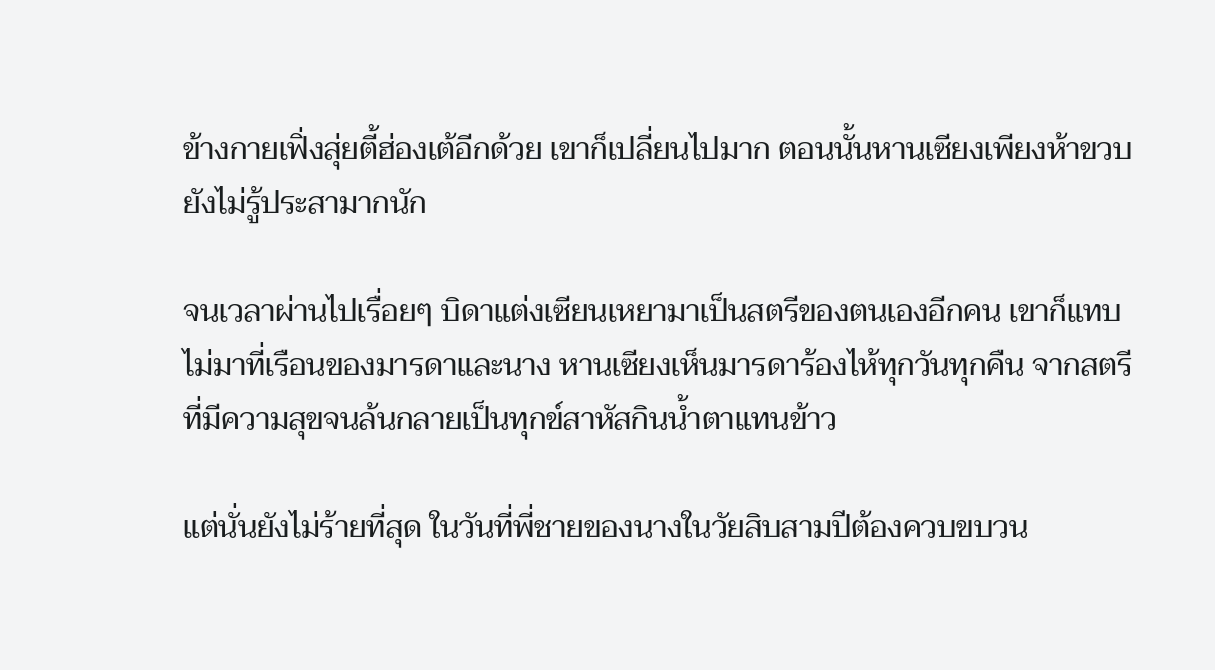ข้างกายเฟิ่งสุ่ยตี้ฮ่องเต้อีกด้วย เขาก็เปลี่ยนไปมาก ตอนนั้นหานเซียงเพียงห้าขวบยังไม่รู้ประสามากนัก

จนเวลาผ่านไปเรื่อยๆ บิดาแต่งเซียนเหยามาเป็นสตรีของตนเองอีกคน เขาก็แทบไม่มาที่เรือนของมารดาและนาง หานเซียงเห็นมารดาร้องไห้ทุกวันทุกคืน จากสตรีที่มีความสุขจนล้นกลายเป็นทุกข์สาหัสกินน้ำตาแทนข้าว

แต่นั่นยังไม่ร้ายที่สุด ในวันที่พี่ชายของนางในวัยสิบสามปีต้องควบขบวน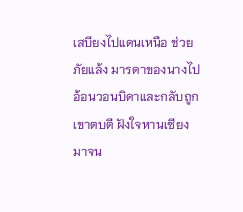เสบียงไปแดนเหนือ ช่วยภัยแล้ง มารดาของนางไปอ้อนวอนบิดาและกลับถูกเขาตบตี ฝังใจหานเซียงมาจน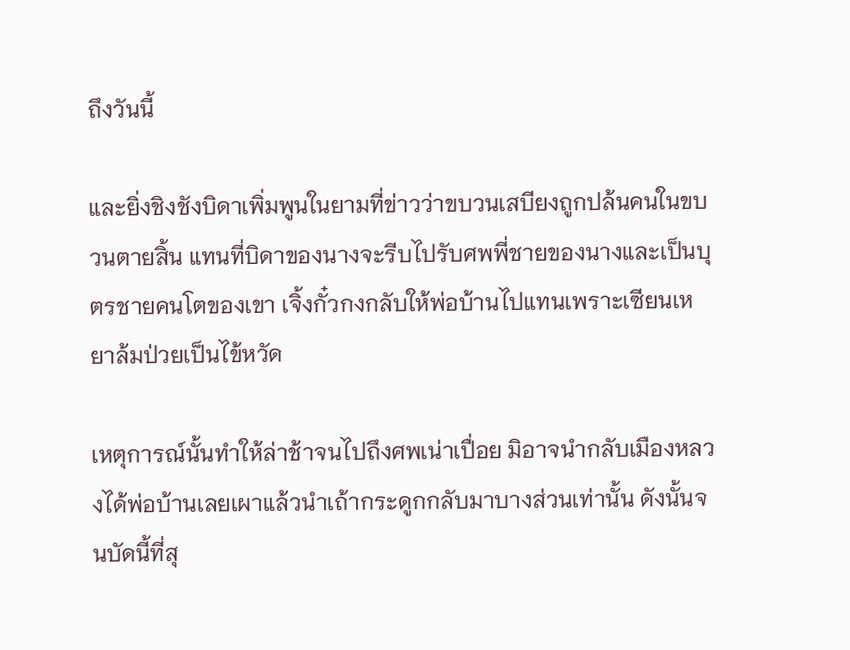ถึงวันนี้

และยิ่งชิงชังบิดาเพิ่มพูนในยามที่ข่าวว่าขบวนเสบียงถูกปล้นคนในขบวนตายสิ้น แทนที่บิดาของนางจะรีบไปรับศพพี่ชายของนางและเป็นบุตรชายคนโตของเขา เจิ้งกั๋วกงกลับให้พ่อบ้านไปแทนเพราะเซียนเหยาล้มป่วยเป็นไข้หวัด

เหตุการณ์นั้นทำให้ล่าช้าจนไปถึงศพเน่าเปื่อย มิอาจนำกลับเมืองหลวงได้พ่อบ้านเลยเผาแล้วนำเถ้ากระดูกกลับมาบางส่วนเท่านั้น ดังนั้นจนบัดนี้ที่สุ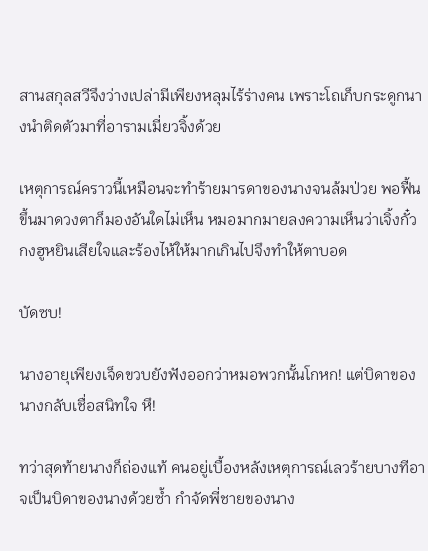สานสกุลสวีจึงว่างเปล่ามีเพียงหลุมไร้ร่างคน เพราะโถเก็บกระดูกนางนำติดตัวมาที่อารามเมี่ยวจิ้งด้วย

เหตุการณ์คราวนี้เหมือนจะทำร้ายมารดาของนางจนล้มป่วย พอฟื้นขึ้นมาดวงตาก็มองอันใดไม่เห็น หมอมากมายลงความเห็นว่าเจิ้งกั๋วกงฮูหยินเสียใจและร้องไห้ให้มากเกินไปจึงทำให้ตาบอด

บัดซบ!

นางอายุเพียงเจ็ดขวบยังฟังออกว่าหมอพวกนั้นโกหก! แต่บิดาของนางกลับเชื่อสนิทใจ หึ!

ทว่าสุดท้ายนางก็ถ่องแท้ คนอยู่เบื้องหลังเหตุการณ์เลวร้ายบางทีอาจเป็นบิดาของนางด้วยซ้ำ กำจัดพี่ชายของนาง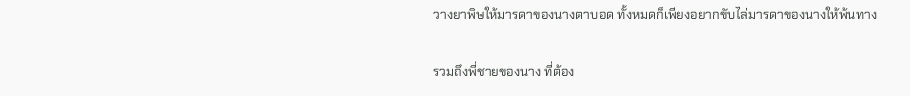วางยาพิษให้มารดาของนางตาบอด ทั้งหมดก็เพียงอยากขับไล่มารดาของนางให้พ้นทาง

รวมถึงพี่ชายของนาง ที่ต้อง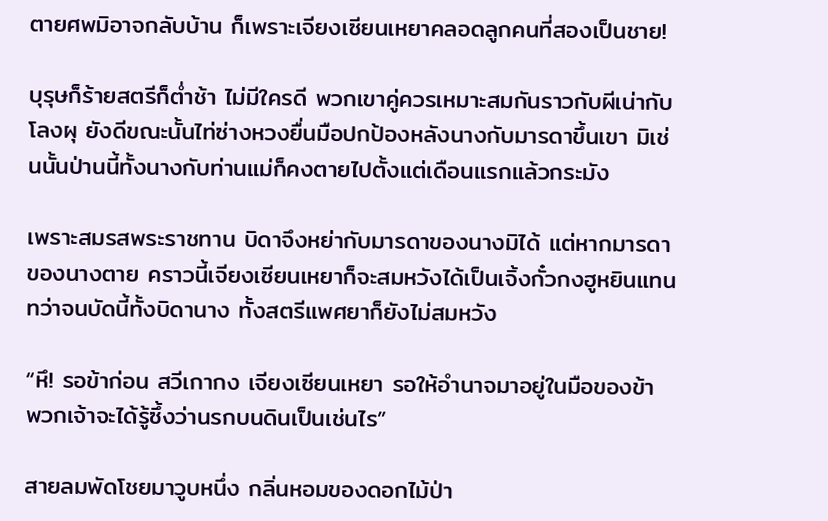ตายศพมิอาจกลับบ้าน ก็เพราะเจียงเซียนเหยาคลอดลูกคนที่สองเป็นชาย!

บุรุษก็ร้ายสตรีก็ต่ำช้า ไม่มีใครดี พวกเขาคู่ควรเหมาะสมกันราวกับผีเน่ากับโลงผุ ยังดีขณะนั้นไท่ซ่างหวงยื่นมือปกป้องหลังนางกับมารดาขึ้นเขา มิเช่นนั้นป่านนี้ทั้งนางกับท่านแม่ก็คงตายไปตั้งแต่เดือนแรกแล้วกระมัง

เพราะสมรสพระราชทาน บิดาจึงหย่ากับมารดาของนางมิได้ แต่หากมารดาของนางตาย คราวนี้เจียงเซียนเหยาก็จะสมหวังได้เป็นเจิ้งกั๋วกงฮูหยินแทน ทว่าจนบัดนี้ทั้งบิดานาง ทั้งสตรีแพศยาก็ยังไม่สมหวัง

“หึ! รอข้าก่อน สวีเกากง เจียงเซียนเหยา รอให้อำนาจมาอยู่ในมือของข้า พวกเจ้าจะได้รู้ซึ้งว่านรกบนดินเป็นเช่นไร”

สายลมพัดโชยมาวูบหนึ่ง กลิ่นหอมของดอกไม้ป่า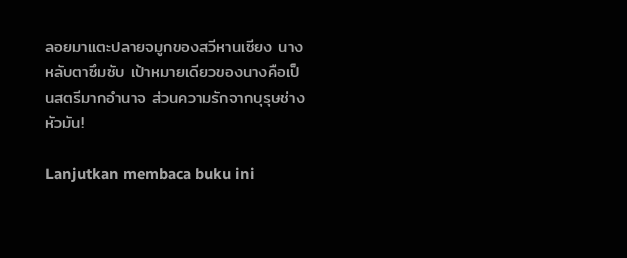ลอยมาแตะปลายจมูกของสวีหานเซียง นางหลับตาซึมซับ เป้าหมายเดียวของนางคือเป็นสตรีมากอำนาจ ส่วนความรักจากบุรุษช่างหัวมัน!

Lanjutkan membaca buku ini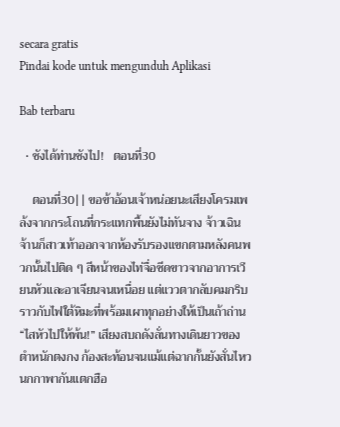secara gratis
Pindai kode untuk mengunduh Aplikasi

Bab terbaru

  • ชังได้ท่านชังไป!   ตอนที่30

    ตอนที่30|| ขอข้าอ้อนเจ้าหน่อยนะเสียงโครมเพล้งจากกระโถนที่กระแทกพื้นยังไม่ทันจาง จ้าวเฉินจ้านก็สาวเท้าออกจากห้องรับรองแขกตามหลังคนพวกนั้นไปติด ๆ สีหน้าของไท่จื่อซีดขาวจากอาการเวียนหัวและอาเจียนจนเหนื่อย แต่แววตากลับคมกริบ ราวกับไฟใต้หิมะที่พร้อมเผาทุกอย่างให้เป็นเถ้าถ่าน“ไสหัวไปให้พ้น!” เสียงสบถดังลั่นทางเดินยาวของตำหนักตงกง ก้องสะท้อนจนแม้แต่ฉากกั้นยังสั่นไหวนกกาพากันแตกฮือ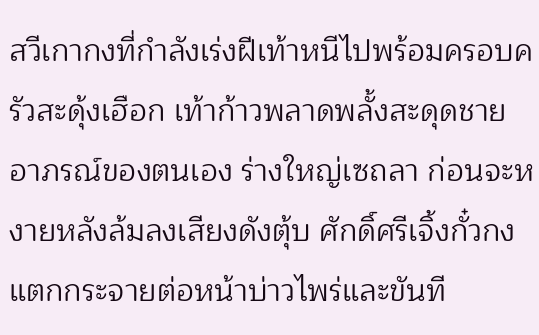สวีเกากงที่กำลังเร่งฝีเท้าหนีไปพร้อมครอบครัวสะดุ้งเฮือก เท้าก้าวพลาดพลั้งสะดุดชายอาภรณ์ของตนเอง ร่างใหญ่เซถลา ก่อนจะหงายหลังล้มลงเสียงดังตุ้บ ศักดิ์ศรีเจิ้งกั๋วกงแตกกระจายต่อหน้าบ่าวไพร่และขันที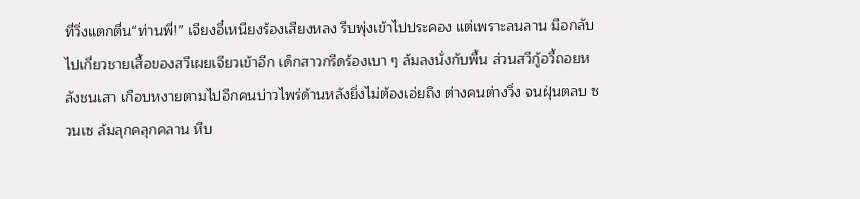ที่วิ่งแตกตื่น“ท่านพี่!” เจียงอี๋เหนียงร้องเสียงหลง รีบพุ่งเข้าไปประคอง แต่เพราะลนลาน มือกลับไปเกี่ยวชายเสื้อของสวีเผยเจียวเข้าอีก เด็กสาวกรีดร้องเบา ๆ ล้มลงนั่งกับพื้น ส่วนสวีกู้อวี้ถอยหลังชนเสา เกือบหงายตามไปอีกคนบ่าวไพร่ด้านหลังยิ่งไม่ต้องเอ่ยถึง ต่างคนต่างวิ่ง จนฝุ่นตลบ ซวนเซ ล้มลุกคลุกคลาน หีบ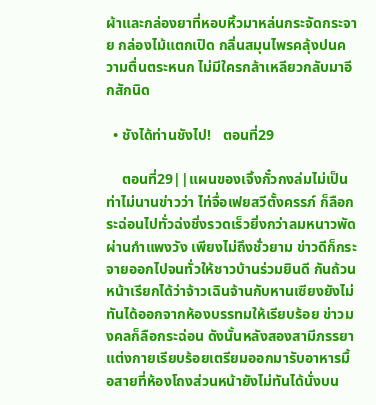ผ้าและกล่องยาที่หอบหิ้วมาหล่นกระจัดกระจาย กล่องไม้แตกเปิด กลิ่นสมุนไพรคลุ้งปนความตื่นตระหนก ไม่มีใครกล้าเหลียวกลับมาอีกสักนิด

  • ชังได้ท่านชังไป!   ตอนที่29

    ตอนที่29||แผนของเจิ้งกั๋วกงล่มไม่เป็นท่าไม่นานข่าวว่า ไท่จื่อเฟยสวีตั้งครรภ์ ก็ลือกระฉ่อนไปทั่วฉ่งชิ่งรวดเร็วยิ่งกว่าลมหนาวพัดผ่านกำแพงวัง เพียงไม่ถึงชั่วยาม ข่าวดีก็กระจายออกไปจนทั่วให้ชาวบ้านร่วมยินดี กันถ้วนหน้าเรียกได้ว่าจ้าวเฉินจ้านกับหานเซียงยังไม่ทันได้ออกจากห้องบรรทมให้เรียบร้อย ข่าวมงคลก็ลือกระฉ่อน ดังนั้นหลังสองสามีภรรยาแต่งกายเรียบร้อยเตรียมออกมารับอาหารมื้อสายที่ห้องโถงส่วนหน้ายังไม่ทันได้นั่งบน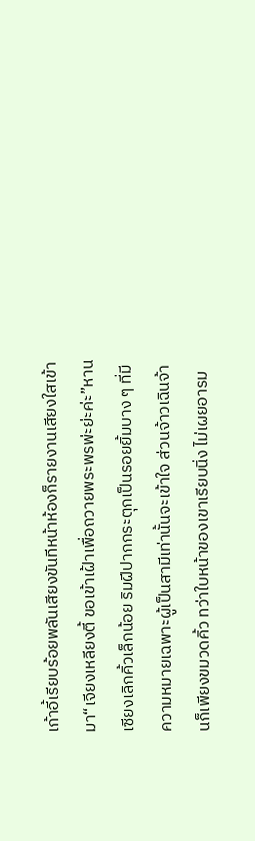เก้าอี้เรียบร้อยพลันเสียงขันทีหน้าห้องก็รายงานเสียงใสเข้ามา“เจียงเหลียงตี้ ขอเข้าเฝ้าเพื่อถวายพระพรพ่ะย่ะค่ะ”หานเซียงเลิกคิ้วเล็กน้อย ริมฝีปากกระตุกเป็นรอยยิ้มบาง ๆ ที่มีความหมายเฉพาะผู้เป็นสามีเท่านั้นจะเข้าใจ ส่วนจ้าวเฉินจ้านก็เพียงขมวดคิ้ว ทว่าใบหน้าของเขาเรียบนิ่ง ไม่เผยอารม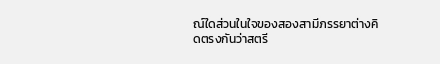ณ์ใดส่วนในใจของสองสามีภรรยาต่างคิดตรงกันว่าสตรี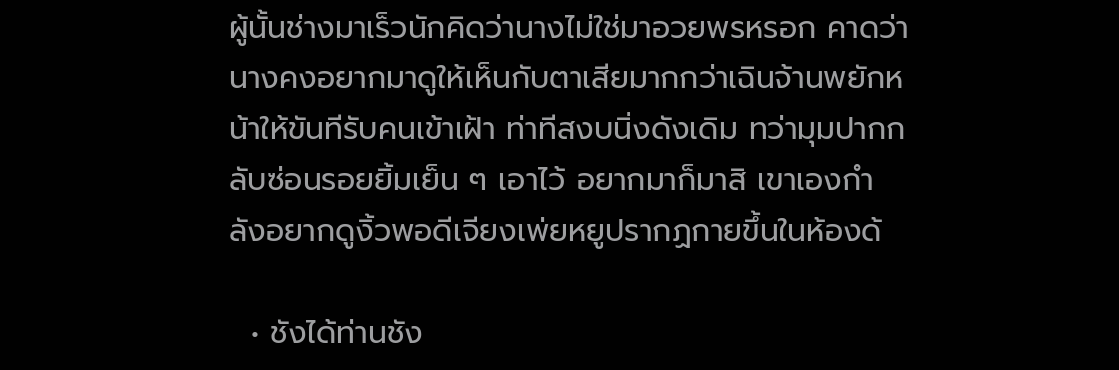ผู้นั้นช่างมาเร็วนักคิดว่านางไม่ใช่มาอวยพรหรอก คาดว่านางคงอยากมาดูให้เห็นกับตาเสียมากกว่าเฉินจ้านพยักหน้าให้ขันทีรับคนเข้าเฝ้า ท่าทีสงบนิ่งดังเดิม ทว่ามุมปากกลับซ่อนรอยยิ้มเย็น ๆ เอาไว้ อยากมาก็มาสิ เขาเองกำลังอยากดูงิ้วพอดีเจียงเพ่ยหยูปรากฏกายขึ้นในห้องด้

  • ชังได้ท่านชัง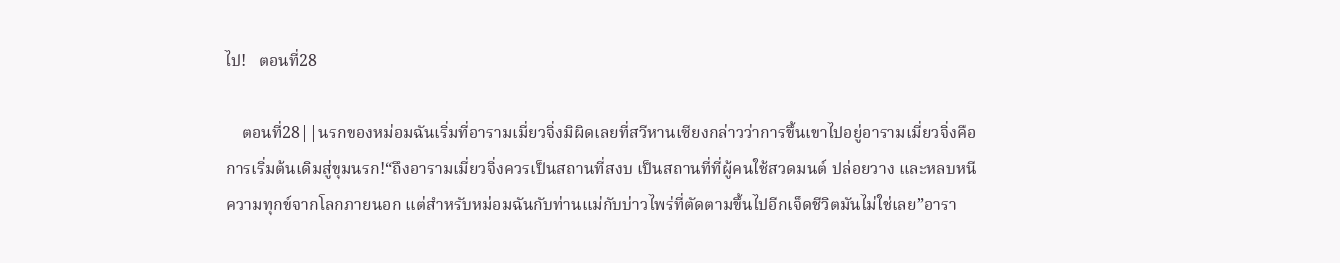ไป!   ตอนที่28

    ตอนที่28||นรกของหม่อมฉันเริ่มที่อารามเมี่ยวจิ่งมิผิดเลยที่สวีหานเซียงกล่าวว่าการขึ้นเขาไปอยู่อารามเมี่ยวจิ่งคือการเริ่มต้นเดิมสู่ขุมนรก!“ถึงอารามเมี่ยวจิ่งควรเป็นสถานที่สงบ เป็นสถานที่ที่ผู้คนใช้สวดมนต์ ปล่อยวาง และหลบหนีความทุกข์จากโลกภายนอก แต่สำหรับหม่อมฉันกับท่านแม่กับบ่าวไพร่ที่ตัดตามขึ้นไปอีกเจ็ดชีวิตมันไม่ใช่เลย”อารา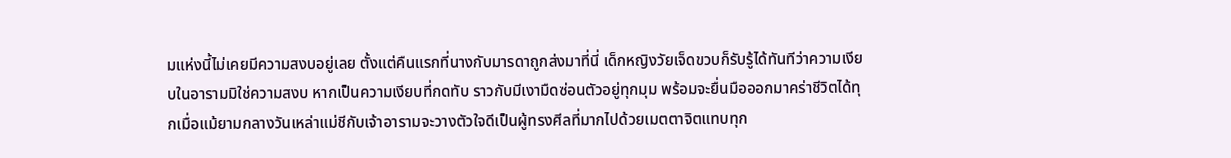มแห่งนี้ไม่เคยมีความสงบอยู่เลย ตั้งแต่คืนแรกที่นางกับมารดาถูกส่งมาที่นี่ เด็กหญิงวัยเจ็ดขวบก็รับรู้ได้ทันทีว่าความเงียบในอารามมิใช่ความสงบ หากเป็นความเงียบที่กดทับ ราวกับมีเงามืดซ่อนตัวอยู่ทุกมุม พร้อมจะยื่นมือออกมาคร่าชีวิตได้ทุกเมื่อแม้ยามกลางวันเหล่าแม่ชีกับเจ้าอารามจะวางตัวใจดีเป็นผู้ทรงศีลที่มากไปด้วยเมตตาจิตแทบทุก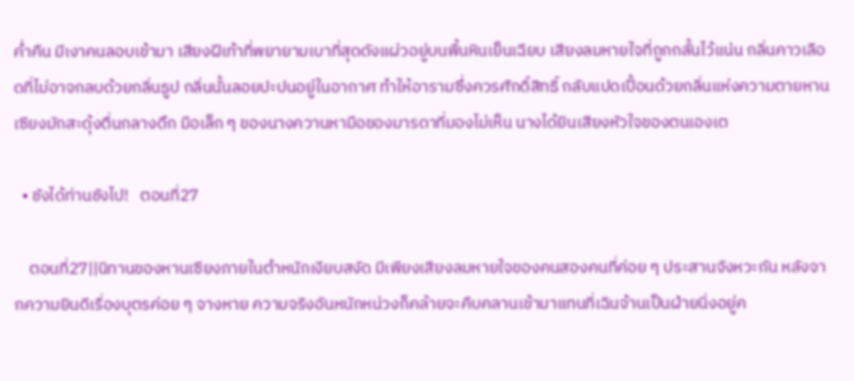ค่ำคืน มีเงาคนลอบเข้ามา เสียงฝีเท้าที่พยายามเบาที่สุดดังแผ่วอยู่บนพื้นหินเย็นเฉียบ เสียงลมหายใจที่ถูกกลั้นไว้แน่น กลิ่นคาวเลือดที่ไม่อาจกลบด้วยกลิ่นธูป กลิ่นนั้นลอยปะปนอยู่ในอากาศ ทำให้อารามซึ่งควรศักดิ์สิทธิ์ กลับแปดเปื้อนด้วยกลิ่นแห่งความตายหานเซียงมักสะดุ้งตื่นกลางดึก มือเล็ก ๆ ของนางควานหามือของมารดาที่มองไม่เห็น นางได้ยินเสียงหัวใจของตนเองเต

  • ชังได้ท่านชังไป!   ตอนที่27

    ตอนที่27||นิทานของหานเซียงภายในตำหนักเงียบสงัด มีเพียงเสียงลมหายใจของคนสองคนที่ค่อย ๆ ประสานจังหวะกัน หลังจากความยินดีเรื่องบุตรค่อย ๆ จางหาย ความจริงอันหนักหน่วงก็คล้ายจะคืบคลานเข้ามาแทนที่เฉินจ้านเป็นฝ่ายนิ่งอยู่ค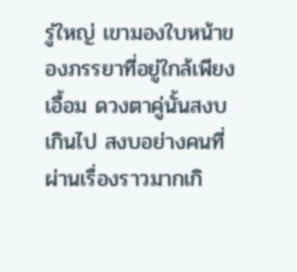รู่ใหญ่ เขามองใบหน้าของภรรยาที่อยู่ใกล้เพียงเอื้อม ดวงตาคู่นั้นสงบเกินไป สงบอย่างคนที่ผ่านเรื่องราวมากเกิ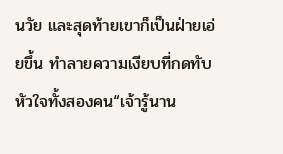นวัย และสุดท้ายเขาก็เป็นฝ่ายเอ่ยขึ้น ทำลายความเงียบที่กดทับหัวใจทั้งสองคน“เจ้ารู้นาน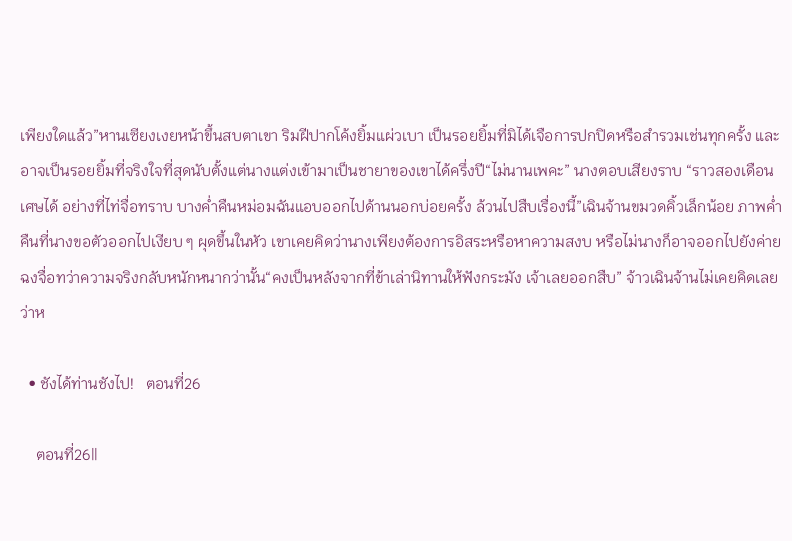เพียงใดแล้ว”หานเซียงเงยหน้าขึ้นสบตาเขา ริมฝีปากโค้งยิ้มแผ่วเบา เป็นรอยยิ้มที่มิได้เจือการปกปิดหรือสำรวมเช่นทุกครั้ง และอาจเป็นรอยยิ้มที่จริงใจที่สุดนับตั้งแต่นางแต่งเข้ามาเป็นชายาของเขาได้ครึ่งปี“ไม่นานเพคะ” นางตอบเสียงราบ “ราวสองเดือนเศษได้ อย่างที่ไท่จื่อทราบ บางค่ำคืนหม่อมฉันแอบออกไปด้านนอกบ่อยครั้ง ล้วนไปสืบเรื่องนี้”เฉินจ้านขมวดคิ้วเล็กน้อย ภาพค่ำคืนที่นางขอตัวออกไปเงียบ ๆ ผุดขึ้นในหัว เขาเคยคิดว่านางเพียงต้องการอิสระหรือหาความสงบ หรือไม่นางก็อาจออกไปยังค่ายฉงจื่อทว่าความจริงกลับหนักหนากว่านั้น“คงเป็นหลังจากที่ข้าเล่านิทานให้ฟังกระมัง เจ้าเลยออกสืบ” จ้าวเฉินจ้านไม่เคยคิดเลยว่าห

  • ชังได้ท่านชังไป!   ตอนที่26

    ตอนที่26||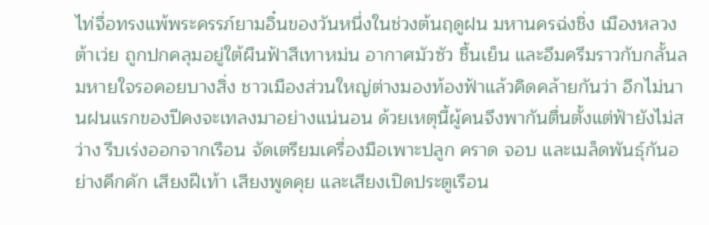ไท่จื่อทรงแพ้พระครรภ์ยามอิ๋นของวันหนึ่งในช่วงต้นฤดูฝน มหานครฉ่งชิ่ง เมืองหลวงต้าเว่ย ถูกปกคลุมอยู่ใต้ผืนฟ้าสีเทาหม่น อากาศมัวซัว ชื้นเย็น และอึมครึมราวกับกลั้นลมหายใจรอคอยบางสิ่ง ชาวเมืองส่วนใหญ่ต่างมองท้องฟ้าแล้วคิดคล้ายกันว่า อีกไม่นานฝนแรกของปีคงจะเทลงมาอย่างแน่นอน ด้วยเหตุนี้ผู้คนจึงพากันตื่นตั้งแต่ฟ้ายังไม่สว่าง รีบเร่งออกจากเรือน จัดเตรียมเครื่องมือเพาะปลูก คราด จอบ และเมล็ดพันธุ์กันอย่างคึกคัก เสียงฝีเท้า เสียงพูดคุย และเสียงเปิดประตูเรือน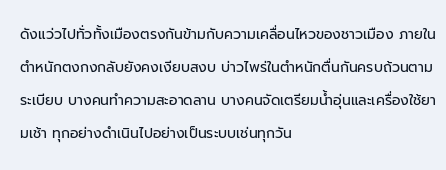ดังแว่วไปทั่วทั้งเมืองตรงกันข้ามกับความเคลื่อนไหวของชาวเมือง ภายในตำหนักตงกงกลับยังคงเงียบสงบ บ่าวไพร่ในตำหนักตื่นกันครบถ้วนตามระเบียบ บางคนทำความสะอาดลาน บางคนจัดเตรียมน้ำอุ่นและเครื่องใช้ยามเช้า ทุกอย่างดำเนินไปอย่างเป็นระบบเช่นทุกวัน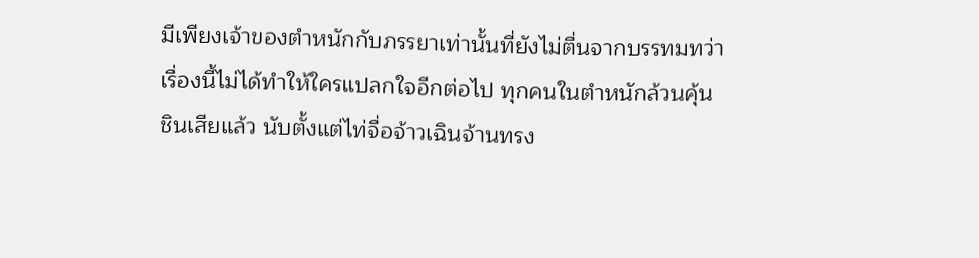มีเพียงเจ้าของตำหนักกับภรรยาเท่านั้นที่ยังไม่ตื่นจากบรรทมทว่าเรื่องนี้ไม่ได้ทำให้ใครแปลกใจอีกต่อไป ทุกคนในตำหนักล้วนคุ้นชินเสียแล้ว นับตั้งแต่ไท่จื่อจ้าวเฉินจ้านทรง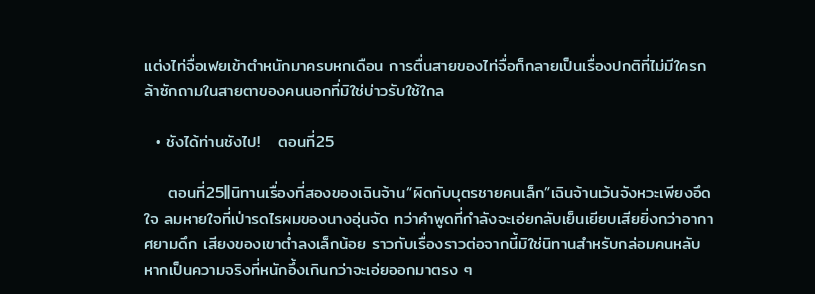แต่งไท่จื่อเฟยเข้าตำหนักมาครบหกเดือน การตื่นสายของไท่จื่อก็กลายเป็นเรื่องปกติที่ไม่มีใครกล้าซักถามในสายตาของคนนอกที่มิใช่บ่าวรับใช้ใกล

  • ชังได้ท่านชังไป!   ตอนที่25

    ตอนที่25||นิทานเรื่องที่สองของเฉินจ้าน“ผิดกับบุตรชายคนเล็ก”เฉินจ้านเว้นจังหวะเพียงอึดใจ ลมหายใจที่เป่ารดไรผมของนางอุ่นจัด ทว่าคำพูดที่กำลังจะเอ่ยกลับเย็นเยียบเสียยิ่งกว่าอากาศยามดึก เสียงของเขาต่ำลงเล็กน้อย ราวกับเรื่องราวต่อจากนี้มิใช่นิทานสำหรับกล่อมคนหลับ หากเป็นความจริงที่หนักอึ้งเกินกว่าจะเอ่ยออกมาตรง ๆ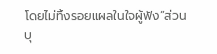โดยไม่ทิ้งรอยแผลในใจผู้ฟัง“ส่วนบุ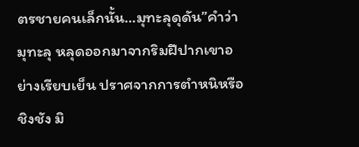ตรชายคนเล็กนั้น…มุทะลุดุดัน”คำว่า มุทะลุ หลุดออกมาจากริมฝีปากเขาอย่างเรียบเย็น ปราศจากการตำหนิหรือชิงชัง มิ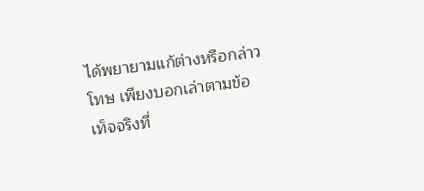ได้พยายามแก้ต่างหรือกล่าวโทษ เพียงบอกเล่าตามข้อเท็จจริงที่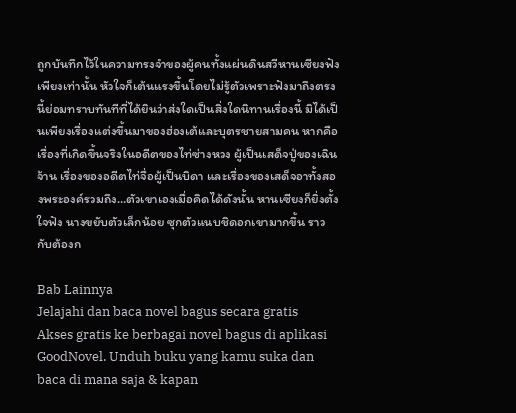ถูกบันทึกไว้ในความทรงจำของผู้คนทั้งแผ่นดินสวีหานเซียงฟังเพียงเท่านั้น หัวใจก็เต้นแรงขึ้นโดยไม่รู้ตัวเพราะฟังมาถึงตรงนี้ย่อมทราบทันทีที่ได้ยินว่าส่งใดเป็นสิ่งใดนิทานเรื่องนี้ มิได้เป็นเพียงเรื่องแต่งขึ้นมาของฮ่องเต้และบุตรชายสามคน หากคือเรื่องที่เกิดขึ้นจริงในอดีตของไท่ซ่างหวง ผู้เป็นเสด็จปู่ของเฉินจ้าน เรื่องของอดีตไท่จื่อผู้เป็นบิดา และเรื่องของเสด็จอาทั้งสองพระองค์รวมถึง…ตัวเขาเองเมื่อคิดได้ดังนั้น หานเซียงก็ยิ่งตั้งใจฟัง นางขยับตัวเล็กน้อย ซุกตัวแนบชิดอกเขามากขึ้น ราวกับต้องก

Bab Lainnya
Jelajahi dan baca novel bagus secara gratis
Akses gratis ke berbagai novel bagus di aplikasi GoodNovel. Unduh buku yang kamu suka dan baca di mana saja & kapan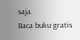saja.
Baca buku gratis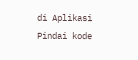di Aplikasi
Pindai kode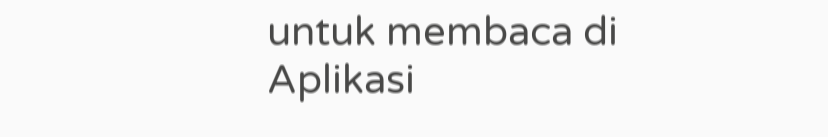untuk membaca di Aplikasi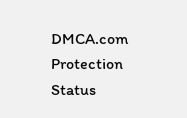DMCA.com Protection Status